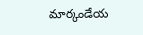మార్కండేయ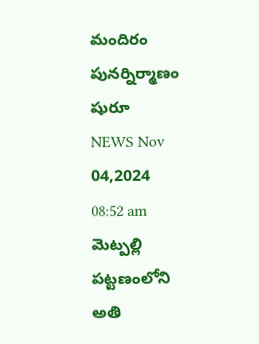మందిరం పునర్నిర్మాణం షురూ
NEWS Nov 04,2024 08:52 am
మెట్పల్లి పట్టణంలోని అతి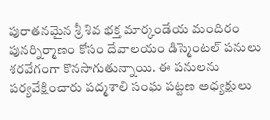పురాతనమైన శ్రీ శివ భక్త మార్కండేయ మందిరం పునర్నిర్మాణం కోసం దేవాలయం డిస్మెంటల్ పనులు శరవేగంగా కొనసాగుతున్నాయి. ఈ పనులను పర్యవేక్షించారు పద్మశాలి సంఘ పట్టణ అధ్యక్షులు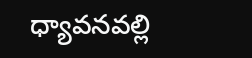ధ్యావనవల్లి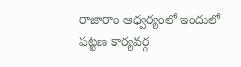రాజారాం ఆధ్వర్యంలో ఇందులో పట్టణ కార్యవర్గ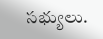సభ్యులు.